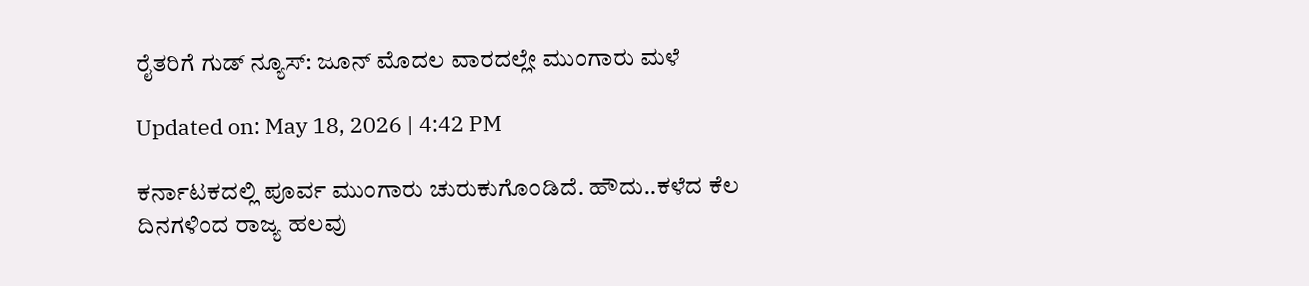ರೈತರಿಗೆ ಗುಡ್ ನ್ಯೂಸ್: ಜೂನ್ ಮೊದಲ ವಾರದಲ್ಲೇ ಮುಂಗಾರು ಮಳೆ

Updated on: May 18, 2026 | 4:42 PM

ಕರ್ನಾಟಕದಲ್ಲಿ ಪೂರ್ವ ಮುಂಗಾರು ಚುರುಕುಗೊಂಡಿದೆ. ಹೌದು..ಕಳೆದ ಕೆಲ ದಿನಗಳಿಂದ ರಾಜ್ಯ ಹಲವು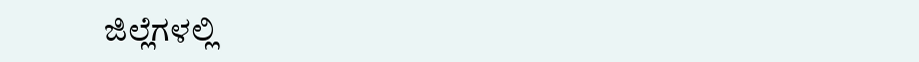ಜಿಲ್ಲೆಗಳಲ್ಲಿ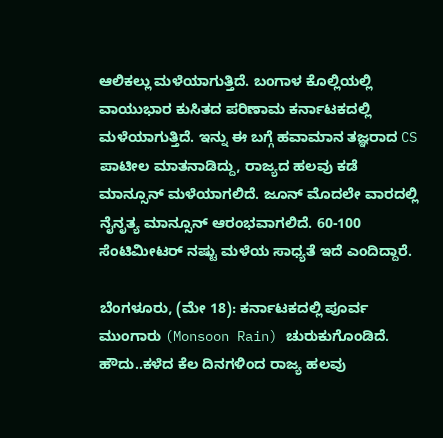ಆಲಿಕಲ್ಲು ಮಳೆಯಾಗುತ್ತಿದೆ. ಬಂಗಾಳ ಕೊಲ್ಲಿಯಲ್ಲಿ ವಾಯುಭಾರ ಕುಸಿತದ ಪರಿಣಾಮ ಕರ್ನಾಟಕದಲ್ಲಿ ಮಳೆಯಾಗುತ್ತಿದೆ. ಇನ್ನು ಈ ಬಗ್ಗೆ ಹವಾಮಾನ ತಜ್ಞರಾದ CS ಪಾಟೀಲ ಮಾತನಾಡಿದ್ದು, ರಾಜ್ಯದ ಹಲವು ಕಡೆ ಮಾನ್ಸೂನ್ ಮಳೆಯಾಗಲಿದೆ. ಜೂನ್ ಮೊದಲೇ ವಾರದಲ್ಲಿ ನೈನೃತ್ಯ ಮಾನ್ಸೂನ್ ಆರಂಭವಾಗಲಿದೆ. 60-100 ಸೆಂಟಿಮೀಟರ್ ನಷ್ಟು ಮಳೆಯ ಸಾಧ್ಯತೆ ಇದೆ ಎಂದಿದ್ದಾರೆ.

ಬೆಂಗಳೂರು, (ಮೇ 18): ಕರ್ನಾಟಕದಲ್ಲಿ ಪೂರ್ವ ಮುಂಗಾರು (Monsoon Rain) ಚುರುಕುಗೊಂಡಿದೆ. ಹೌದು..ಕಳೆದ ಕೆಲ ದಿನಗಳಿಂದ ರಾಜ್ಯ ಹಲವು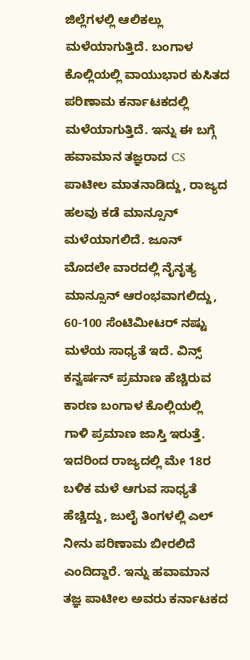ಜಿಲ್ಲೆಗಳಲ್ಲಿ ಆಲಿಕಲ್ಲು ಮಳೆಯಾಗುತ್ತಿದೆ. ಬಂಗಾಳ ಕೊಲ್ಲಿಯಲ್ಲಿ ವಾಯುಭಾರ ಕುಸಿತದ ಪರಿಣಾಮ ಕರ್ನಾಟಕದಲ್ಲಿ ಮಳೆಯಾಗುತ್ತಿದೆ. ಇನ್ನು ಈ ಬಗ್ಗೆ ಹವಾಮಾನ ತಜ್ಞರಾದ CS ಪಾಟೀಲ ಮಾತನಾಡಿದ್ದು, ರಾಜ್ಯದ ಹಲವು ಕಡೆ ಮಾನ್ಸೂನ್ ಮಳೆಯಾಗಲಿದೆ. ಜೂನ್ ಮೊದಲೇ ವಾರದಲ್ಲಿ ನೈನೃತ್ಯ ಮಾನ್ಸೂನ್ ಆರಂಭವಾಗಲಿದ್ದು,  60-100 ಸೆಂಟಿಮೀಟರ್ ನಷ್ಟು ಮಳೆಯ ಸಾಧ್ಯತೆ ಇದೆ. ವಿನ್ಸ್ ಕನ್ವರ್ಷನ್ ಪ್ರಮಾಣ ಹೆಚ್ಚಿರುವ ಕಾರಣ ಬಂಗಾಳ ಕೊಲ್ಲಿಯಲ್ಲಿ ಗಾಳಿ ಪ್ರಮಾಣ ಜಾಸ್ತಿ ಇರುತ್ತೆ. ಇದರಿಂದ ರಾಜ್ಯದಲ್ಲಿ ಮೇ 18ರ ಬಳಿಕ ಮಳೆ ಆಗುವ ಸಾಧ್ಯತೆ ಹೆಚ್ಚಿದ್ದು, ಜುಲೈ ತಿಂಗಳಲ್ಲಿ ಎಲ್ ನೀನು ಪರಿಣಾಮ ಬೀರಲಿದೆ ಎಂದಿದ್ದಾರೆ. ಇನ್ನು ಹವಾಮಾನ ತಜ್ಞ ಪಾಟೀಲ ಅವರು ಕರ್ನಾಟಕದ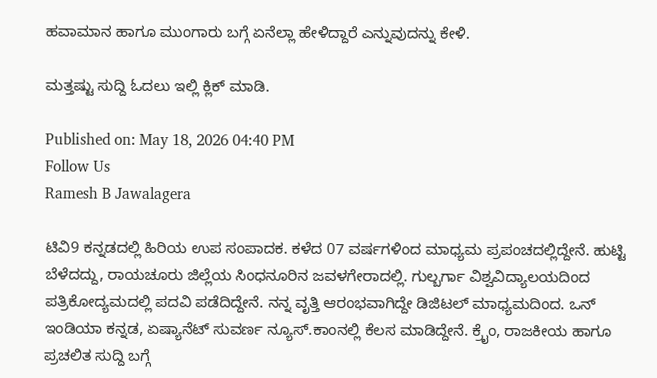ಹವಾಮಾನ ಹಾಗೂ ಮುಂಗಾರು ಬಗ್ಗೆ ಏನೆಲ್ಲಾ ಹೇಳಿದ್ದಾರೆ ಎನ್ನುವುದನ್ನು ಕೇಳಿ.

ಮತ್ತಷ್ಟು ಸುದ್ದಿ ಓದಲು ಇಲ್ಲಿ ಕ್ಲಿಕ್ ಮಾಡಿ.

Published on: May 18, 2026 04:40 PM
Follow Us
Ramesh B Jawalagera

ಟಿವಿ9 ಕನ್ನಡದಲ್ಲಿ ಹಿರಿಯ ಉಪ ಸಂಪಾದಕ. ಕಳೆದ 07 ವರ್ಷಗಳಿಂದ ಮಾಧ್ಯಮ ಪ್ರಪಂಚದಲ್ಲಿದ್ದೇನೆ. ಹುಟ್ಟಿ ಬೆಳೆದದ್ದು, ರಾಯಚೂರು ಜಿಲ್ಲೆಯ ಸಿಂಧನೂರಿನ ಜವಳಗೇರಾದಲ್ಲಿ. ಗುಲ್ಬರ್ಗಾ ವಿಶ್ವವಿದ್ಯಾಲಯದಿಂದ ಪತ್ರಿಕೋದ್ಯಮದಲ್ಲಿ ಪದವಿ ಪಡೆದಿದ್ದೇನೆ. ನನ್ನ ವೃತ್ತಿ ಆರಂಭವಾಗಿದ್ದೇ ಡಿಜಿಟಲ್ ಮಾಧ್ಯಮದಿಂದ. ಒನ್ ಇಂಡಿಯಾ ಕನ್ನಡ, ಏಷ್ಯಾನೆಟ್ ಸುವರ್ಣ ನ್ಯೂಸ್.ಕಾಂನಲ್ಲಿ ಕೆಲಸ ಮಾಡಿದ್ದೇನೆ. ಕ್ರೈಂ, ರಾಜಕೀಯ ಹಾಗೂ ಪ್ರಚಲಿತ ಸುದ್ದಿ ಬಗ್ಗೆ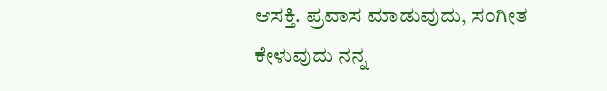ಆಸಕ್ತಿ. ಪ್ರವಾಸ ಮಾಡುವುದು, ಸಂಗೀತ ಕೇಳುವುದು ನನ್ನ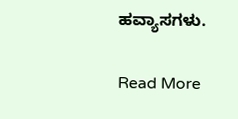ಹವ್ಯಾಸಗಳು.

Read More